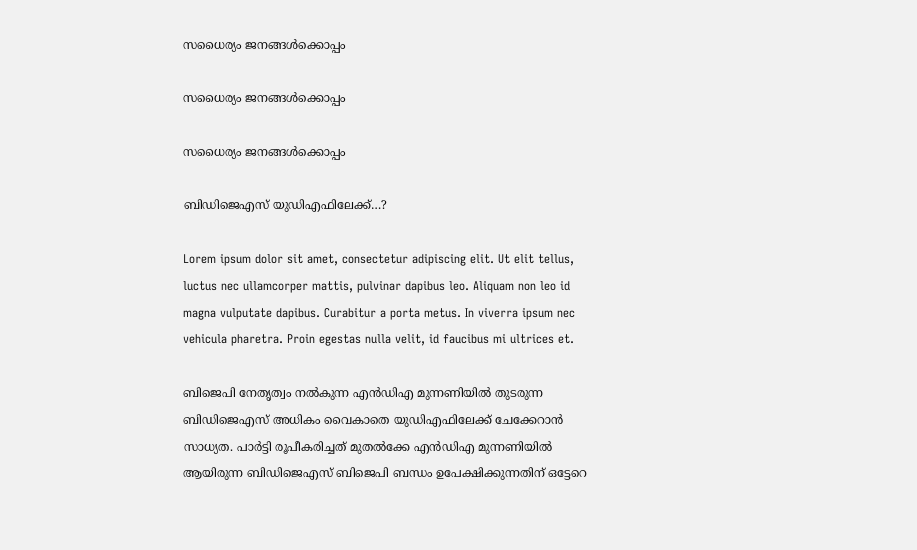സധൈര്യം ജനങ്ങൾക്കൊപ്പം

സധൈര്യം ജനങ്ങൾക്കൊപ്പം

സധൈര്യം ജനങ്ങൾക്കൊപ്പം

ബിഡിജെഎസ് യുഡിഎഫിലേക്ക്…?

Lorem ipsum dolor sit amet, consectetur adipiscing elit. Ut elit tellus, luctus nec ullamcorper mattis, pulvinar dapibus leo. Aliquam non leo id magna vulputate dapibus. Curabitur a porta metus. In viverra ipsum nec vehicula pharetra. Proin egestas nulla velit, id faucibus mi ultrices et.

ബിജെപി നേതൃത്വം നൽകുന്ന എൻഡിഎ മുന്നണിയിൽ തുടരുന്ന ബിഡിജെഎസ് അധികം വൈകാതെ യുഡിഎഫിലേക്ക് ചേക്കേറാൻ സാധ്യത. പാർട്ടി രൂപീകരിച്ചത് മുതൽക്കേ എൻഡിഎ മുന്നണിയിൽ ആയിരുന്ന ബിഡിജെഎസ് ബിജെപി ബന്ധം ഉപേക്ഷിക്കുന്നതിന് ഒട്ടേറെ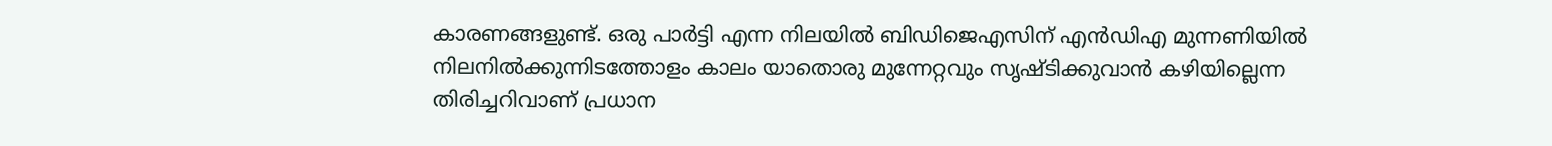കാരണങ്ങളുണ്ട്. ഒരു പാർട്ടി എന്ന നിലയിൽ ബിഡിജെഎസിന് എൻഡിഎ മുന്നണിയിൽ നിലനിൽക്കുന്നിടത്തോളം കാലം യാതൊരു മുന്നേറ്റവും സൃഷ്ടിക്കുവാൻ കഴിയില്ലെന്ന തിരിച്ചറിവാണ് പ്രധാന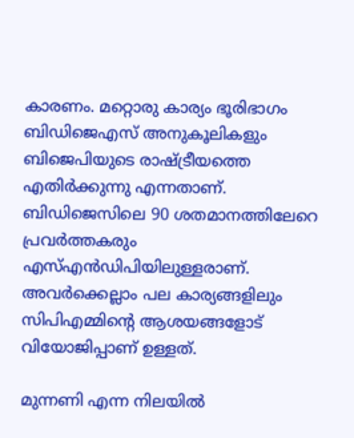കാരണം. മറ്റൊരു കാര്യം ഭൂരിഭാഗം ബിഡിജെഎസ് അനുകൂലികളും ബിജെപിയുടെ രാഷ്ട്രീയത്തെ എതിർക്കുന്നു എന്നതാണ്. ബിഡിജെസിലെ 90 ശതമാനത്തിലേറെ പ്രവർത്തകരും എസ്എൻഡിപിയിലുള്ളരാണ്. അവർക്കെല്ലാം പല കാര്യങ്ങളിലും സിപിഎമ്മിന്റെ ആശയങ്ങളോട് വിയോജിപ്പാണ് ഉള്ളത്.

മുന്നണി എന്ന നിലയില്‍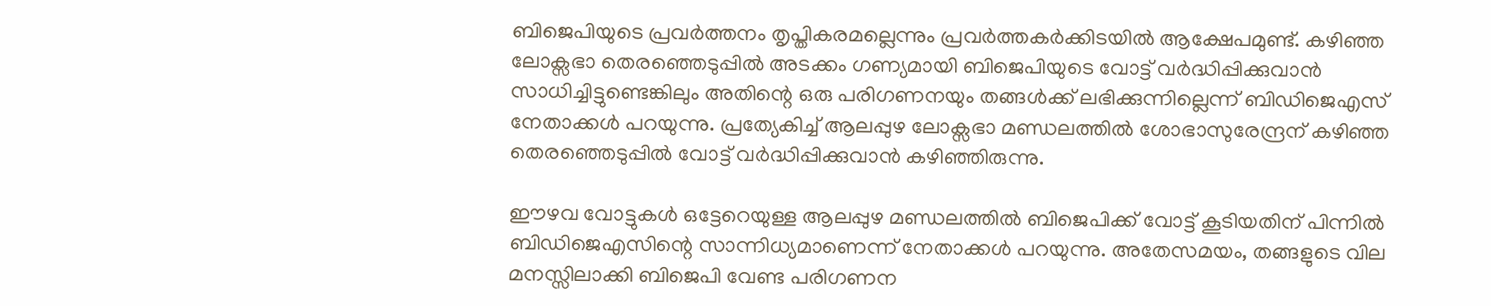ബിജെപിയുടെ പ്രവര്‍ത്തനം തൃപ്തികരമല്ലെന്നും പ്രവര്‍ത്തകര്‍ക്കിടയില്‍ ആക്ഷേപമുണ്ട്. കഴിഞ്ഞ ലോക്സഭാ തെരഞ്ഞെടുപ്പിൽ അടക്കം ഗണ്യമായി ബിജെപിയുടെ വോട്ട് വർദ്ധിപ്പിക്കുവാൻ സാധിച്ചിട്ടുണ്ടെങ്കിലും അതിന്റെ ഒരു പരിഗണനയും തങ്ങൾക്ക് ലഭിക്കുന്നില്ലെന്ന് ബിഡിജെഎസ് നേതാക്കൾ പറയുന്നു. പ്രത്യേകിച്ച് ആലപ്പുഴ ലോക്സഭാ മണ്ഡലത്തിൽ ശോഭാസുരേന്ദ്രന് കഴിഞ്ഞ തെരഞ്ഞെടുപ്പിൽ വോട്ട് വർദ്ധിപ്പിക്കുവാൻ കഴിഞ്ഞിരുന്നു.

ഈഴവ വോട്ടുകൾ ഒട്ടേറെയുള്ള ആലപ്പുഴ മണ്ഡലത്തിൽ ബിജെപിക്ക് വോട്ട് കൂടിയതിന് പിന്നിൽ ബിഡിജെഎസിന്റെ സാന്നിധ്യമാണെന്ന് നേതാക്കൾ പറയുന്നു. അതേസമയം, തങ്ങളുടെ വില മനസ്സിലാക്കി ബിജെപി വേണ്ട പരിഗണന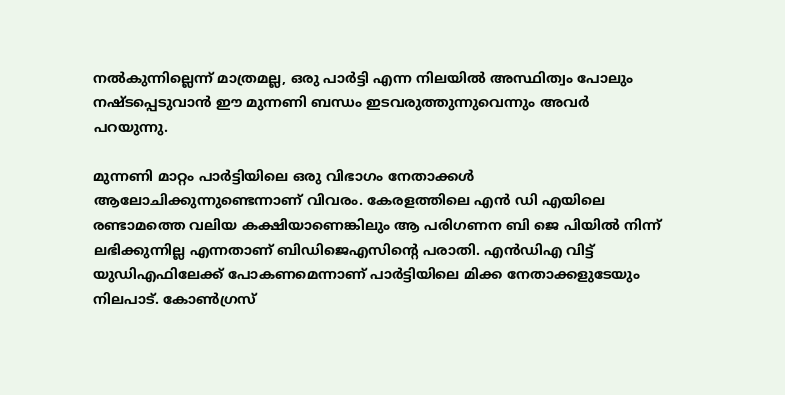നൽകുന്നില്ലെന്ന് മാത്രമല്ല, ഒരു പാർട്ടി എന്ന നിലയിൽ അസ്ഥിത്വം പോലും നഷ്ടപ്പെടുവാൻ ഈ മുന്നണി ബന്ധം ഇടവരുത്തുന്നുവെന്നും അവർ പറയുന്നു.

മുന്നണി മാറ്റം പാര്‍ട്ടിയിലെ ഒരു വിഭാഗം നേതാക്കള്‍ ആലോചിക്കുന്നുണ്ടെന്നാണ് വിവരം. കേരളത്തിലെ എന്‍ ഡി എയിലെ രണ്ടാമത്തെ വലിയ കക്ഷിയാണെങ്കിലും ആ പരിഗണന ബി ജെ പിയില്‍ നിന്ന് ലഭിക്കുന്നില്ല എന്നതാണ് ബിഡിജെഎസിന്റെ പരാതി. എന്‍ഡിഎ വിട്ട് യുഡിഎഫിലേക്ക് പോകണമെന്നാണ് പാര്‍ട്ടിയിലെ മിക്ക നേതാക്കളുടേയും നിലപാട്. കോണ്‍ഗ്രസ്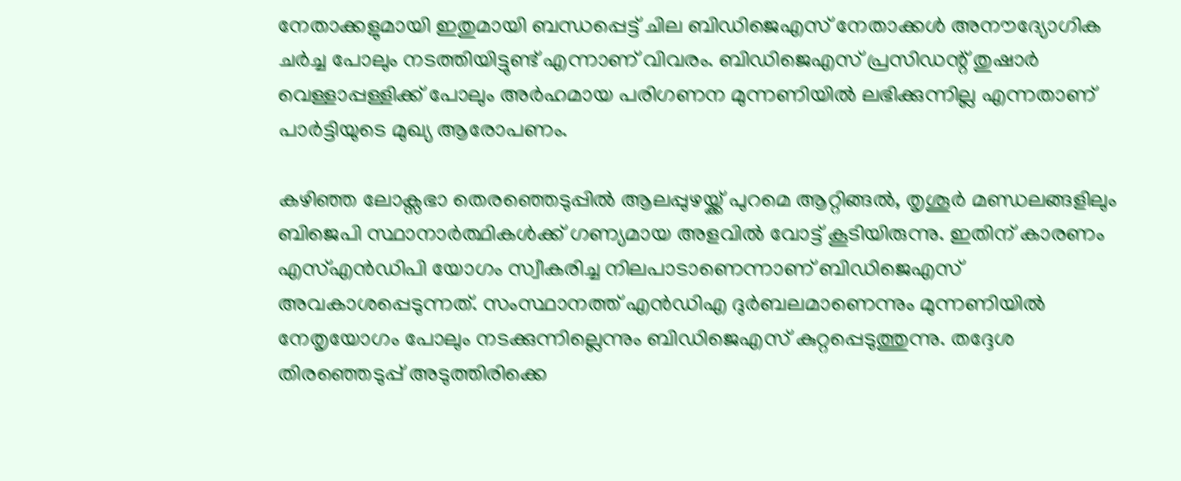നേതാക്കളുമായി ഇതുമായി ബന്ധപ്പെട്ട് ചില ബിഡിജെഎസ് നേതാക്കള്‍ അനൗദ്യോഗിക ചര്‍ച്ച പോലും നടത്തിയിട്ടുണ്ട് എന്നാണ് വിവരം. ബിഡിജെഎസ് പ്രസിഡന്റ് തുഷാര്‍ വെള്ളാപ്പള്ളിക്ക് പോലും അര്‍ഹമായ പരിഗണന മുന്നണിയില്‍ ലഭിക്കുന്നില്ല എന്നതാണ് പാര്‍ട്ടിയുടെ മുഖ്യ ആരോപണം.

കഴിഞ്ഞ ലോക്സഭാ തെരഞ്ഞെടുപ്പില്‍ ആലപ്പുഴയ്ക്ക് പുറമെ ആറ്റിങ്ങല്‍, തൃശൂര്‍ മണ്ഡലങ്ങളിലും ബിജെപി സ്ഥാനാര്‍ത്ഥികള്‍ക്ക് ഗണ്യമായ അളവില്‍ വോട്ട് കൂടിയിരുന്നു. ഇതിന് കാരണം എസ്എന്‍ഡിപി യോഗം സ്വീകരിച്ച നിലപാടാണെന്നാണ് ബിഡിജെഎസ് അവകാശപ്പെടുന്നത്. സംസ്ഥാനത്ത് എന്‍ഡിഎ ദുര്‍ബലമാണെന്നും മുന്നണിയില്‍ നേതൃയോഗം പോലും നടക്കുന്നില്ലെന്നും ബിഡിജെഎസ് കുറ്റപ്പെടുത്തുന്നു. തദ്ദേശ തിരഞ്ഞെടുപ്പ് അടുത്തിരിക്കെ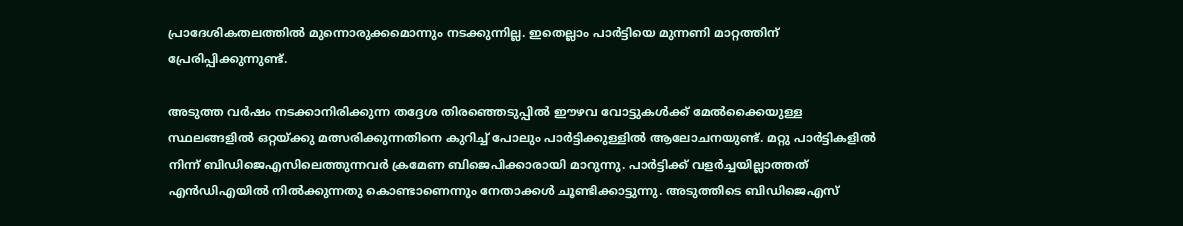പ്രാദേശികതലത്തില്‍ മുന്നൊരുക്കമൊന്നും നടക്കുന്നില്ല. ഇതെല്ലാം പാര്‍ട്ടിയെ മുന്നണി മാറ്റത്തിന് പ്രേരിപ്പിക്കുന്നുണ്ട്.

അടുത്ത വര്‍ഷം നടക്കാനിരിക്കുന്ന തദ്ദേശ തിരഞ്ഞെടുപ്പില്‍ ഈഴവ വോട്ടുകള്‍ക്ക് മേല്‍ക്കൈയുള്ള സ്ഥലങ്ങളില്‍ ഒറ്റയ്ക്കു മത്സരിക്കുന്നതിനെ കുറിച്ച് പോലും പാര്‍ട്ടിക്കുള്ളില്‍ ആലോചനയുണ്ട്. മറ്റു പാര്‍ട്ടികളില്‍ നിന്ന് ബിഡിജെഎസിലെത്തുന്നവര്‍ ക്രമേണ ബിജെപിക്കാരായി മാറുന്നു. പാര്‍ട്ടിക്ക് വളര്‍ച്ചയില്ലാത്തത് എന്‍ഡിഎയില്‍ നില്‍ക്കുന്നതു കൊണ്ടാണെന്നും നേതാക്കള്‍ ചൂണ്ടിക്കാട്ടുന്നു. അടുത്തിടെ ബിഡിജെഎസ്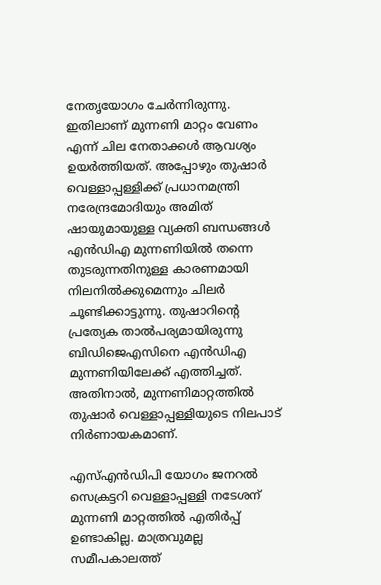നേതൃയോഗം ചേര്‍ന്നിരുന്നു. ഇതിലാണ് മുന്നണി മാറ്റം വേണം എന്ന് ചില നേതാക്കള്‍ ആവശ്യം ഉയര്‍ത്തിയത്. അപ്പോഴും തുഷാർ വെള്ളാപ്പള്ളിക്ക് പ്രധാനമന്ത്രി നരേന്ദ്രമോദിയും അമിത് ഷായുമായുള്ള വ്യക്തി ബന്ധങ്ങൾ എൻഡിഎ മുന്നണിയിൽ തന്നെ തുടരുന്നതിനുള്ള കാരണമായി നിലനിൽക്കുമെന്നും ചിലർ ചൂണ്ടിക്കാട്ടുന്നു. തുഷാറിന്റെ പ്രത്യേക താൽപര്യമായിരുന്നു ബിഡിജെഎസിനെ എൻഡിഎ മുന്നണിയിലേക്ക് എത്തിച്ചത്. അതിനാല്‍, മുന്നണിമാറ്റത്തില്‍ തുഷാര്‍ വെള്ളാപ്പള്ളിയുടെ നിലപാട് നിര്‍ണായകമാണ്.

എസ്എന്‍ഡിപി യോഗം ജനറല്‍ സെക്രട്ടറി വെള്ളാപ്പള്ളി നടേശന് മുന്നണി മാറ്റത്തിൽ എതിർപ്പ് ഉണ്ടാകില്ല. മാത്രവുമല്ല സമീപകാലത്ത്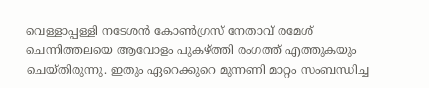വെള്ളാപ്പള്ളി നടേശൻ കോൺഗ്രസ് നേതാവ് രമേശ് ചെന്നിത്തലയെ ആവോളം പുകഴ്ത്തി രംഗത്ത് എത്തുകയും ചെയ്തിരുന്നു. ഇതും ഏറെക്കുറെ മുന്നണി മാറ്റം സംബന്ധിച്ച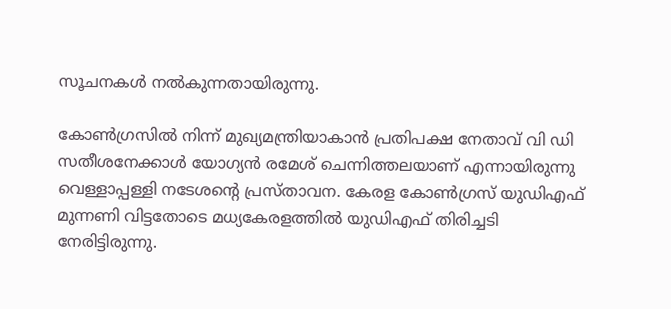സൂചനകൾ നൽകുന്നതായിരുന്നു.

കോണ്‍ഗ്രസില്‍ നിന്ന് മുഖ്യമന്ത്രിയാകാന്‍ പ്രതിപക്ഷ നേതാവ് വി ഡി സതീശനേക്കാള്‍ യോഗ്യന്‍ രമേശ് ചെന്നിത്തലയാണ് എന്നായിരുന്നു വെള്ളാപ്പള്ളി നടേശന്റെ പ്രസ്താവന. കേരള കോൺഗ്രസ് യുഡിഎഫ് മുന്നണി വിട്ടതോടെ മധ്യകേരളത്തിൽ യുഡിഎഫ് തിരിച്ചടി നേരിട്ടിരുന്നു.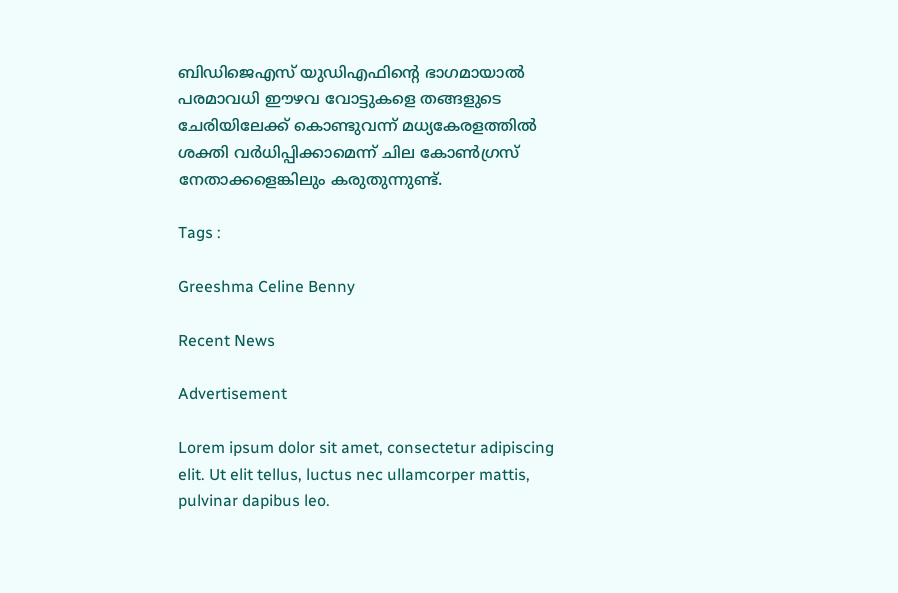ബിഡിജെഎസ് യുഡിഎഫിന്റെ ഭാഗമായാൽ പരമാവധി ഈഴവ വോട്ടുകളെ തങ്ങളുടെ ചേരിയിലേക്ക് കൊണ്ടുവന്ന് മധ്യകേരളത്തിൽ ശക്തി വർധിപ്പിക്കാമെന്ന് ചില കോൺഗ്രസ് നേതാക്കളെങ്കിലും കരുതുന്നുണ്ട്.

Tags :

Greeshma Celine Benny

Recent News

Advertisement

Lorem ipsum dolor sit amet, consectetur adipiscing elit. Ut elit tellus, luctus nec ullamcorper mattis, pulvinar dapibus leo.